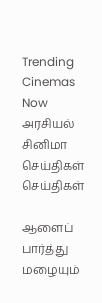Trending Cinemas Now
அரசியல் சினிமா செய்திகள் செய்திகள்

ஆளைப் பார்த்து மழையும்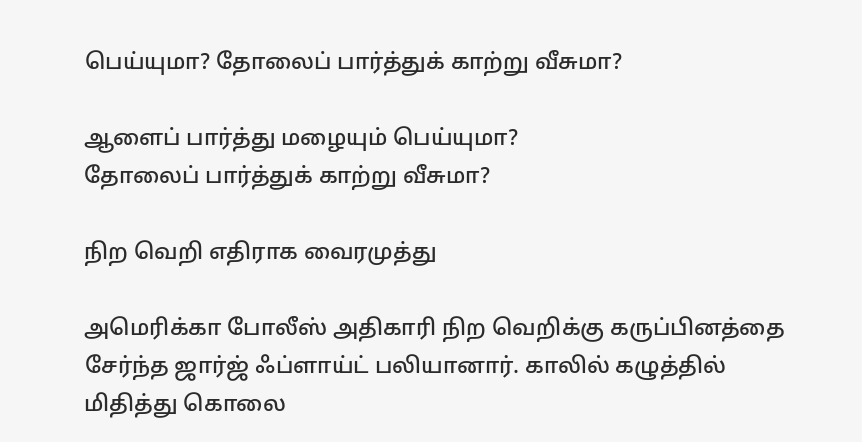பெய்யுமா? தோலைப் பார்த்துக் காற்று வீசுமா?

ஆளைப் பார்த்து மழையும் பெய்யுமா?
தோலைப் பார்த்துக் காற்று வீசுமா?

நிற வெறி எதிராக வைரமுத்து

அமெரிக்கா போலீஸ் அதிகாரி நிற வெறிக்கு கருப்பினத்தை சேர்ந்த ஜார்ஜ் ஃப்ளாய்ட் பலியானார். காலில் கழுத்தில் மிதித்து கொலை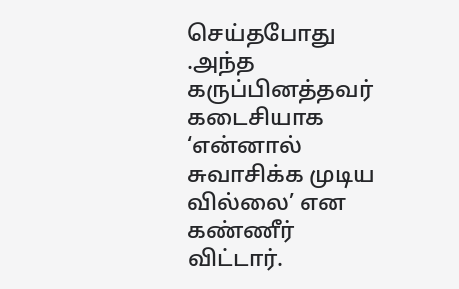செய்தபோது .அந்த கருப்பினத்தவர்  கடைசியாக  ‘என்னால் சுவாசிக்க முடிய வில்லை’ என கண்ணீர் விட்டார்.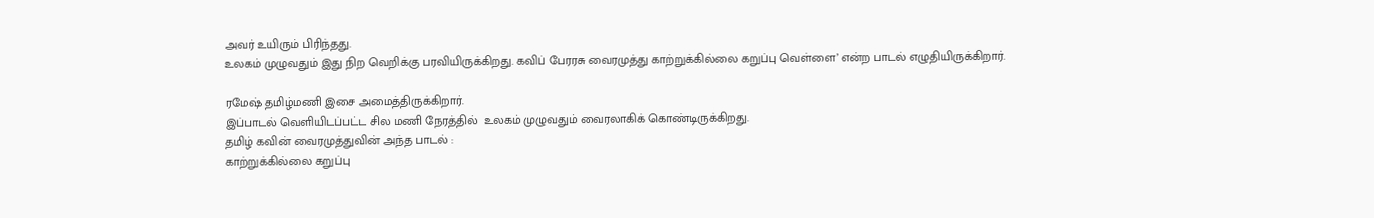அவர் உயிரும் பிரிந்தது.
உலகம் முழுவதும் இது நிற வெறிக்கு பரவியிருக்கிறது. கவிப் பேரரசு வைரமுத்து காற்றுக்கில்லை கறுப்பு வெள்ளை’ என்ற பாடல் எழுதியிருக்கிறார்.

ரமேஷ் தமிழ்மணி இசை அமைத்திருக்கிறார்.
இப்பாடல் வெளியிடப்பட்ட சில மணி நேரத்தில்  உலகம் முழுவதும் வைரலாகிக் கொண்டிருக்கிறது.
தமிழ் கவின் வைரமுத்துவின் அந்த பாடல் :
காற்றுக்கில்லை கறுப்பு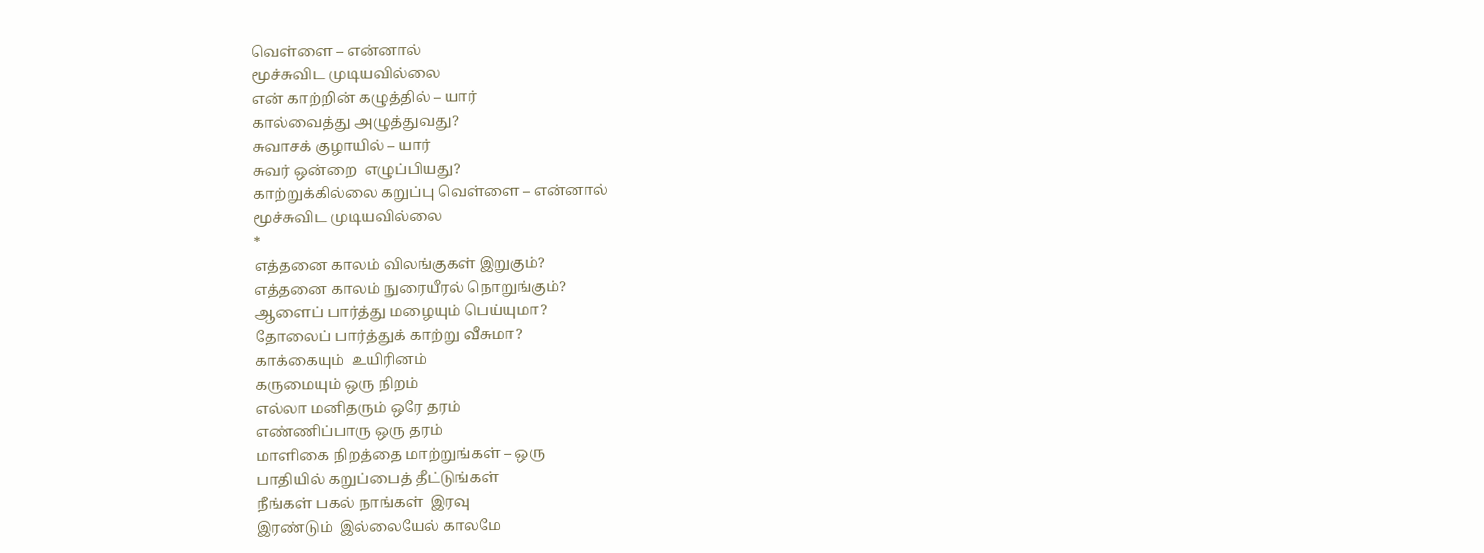வெள்ளை – என்னால்
மூச்சுவிட முடியவில்லை
என் காற்றின் கழுத்தில் – யார்
கால்வைத்து அழுத்துவது?
சுவாசக் குழாயில் – யார்
சுவர் ஒன்றை  எழுப்பியது?
காற்றுக்கில்லை கறுப்பு வெள்ளை – என்னால்
மூச்சுவிட முடியவில்லை
*
எத்தனை காலம் விலங்குகள் இறுகும்?
எத்தனை காலம் நுரையீரல் நொறுங்கும்?
ஆளைப் பார்த்து மழையும் பெய்யுமா?
தோலைப் பார்த்துக் காற்று வீசுமா?
காக்கையும்  உயிரினம்
கருமையும் ஒரு நிறம்
எல்லா மனிதரும் ஒரே தரம்
எண்ணிப்பாரு ஒரு தரம்
மாளிகை நிறத்தை மாற்றுங்கள் – ஒரு
பாதியில் கறுப்பைத் தீட்டுங்கள்
நீங்கள் பகல் நாங்கள்  இரவு
இரண்டும்  இல்லையேல் காலமே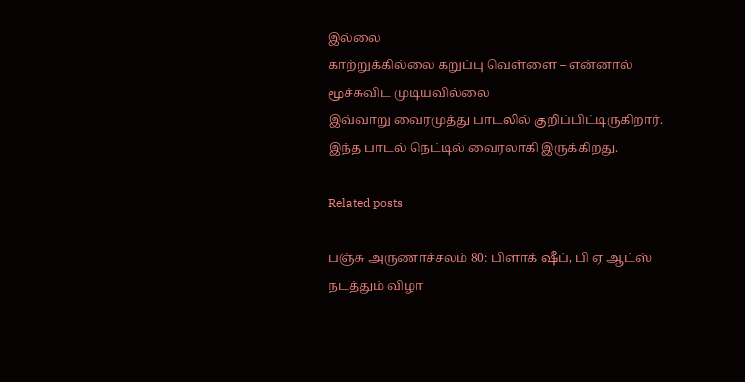இல்லை
காற்றுக்கில்லை கறுப்பு வெள்ளை – என்னால்
மூச்சுவிட முடியவில்லை
இவ்வாறு வைரமுத்து பாடலில் குறிப்பிட்டிருகிறார். இந்த பாடல் நெட்டில் வைரலாகி இருக்கிறது.

Related posts

பஞ்சு அருணாச்சலம் 80: பிளாக் ஷீப், பி ஏ ஆட்ஸ் நடத்தும் விழா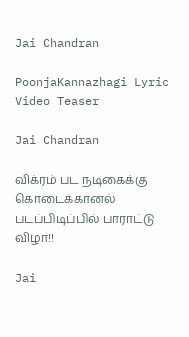Jai Chandran

PoonjaKannazhagi Lyric Video Teaser

Jai Chandran

விக்ரம் பட நடிகைக்கு கொடைக்கானல் படப்பிடிப்பில் பாராட்டு விழா!!

Jai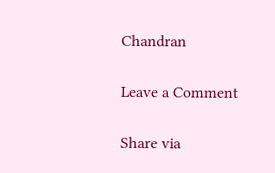Chandran

Leave a Comment

Share via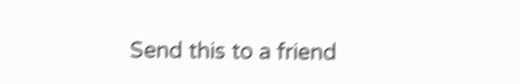Send this to a friend